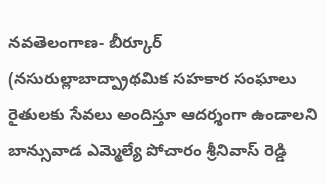నవతెలంగాణ- బీర్కూర్ (నసురుల్లాబాద్ప్రాథమిక సహకార సంఘాలు రైతులకు సేవలు అందిస్తూ ఆదర్శంగా ఉండాలని బాన్సువాడ ఎమ్మెల్యే పోచారం శ్రీనివాస్ రెడ్డి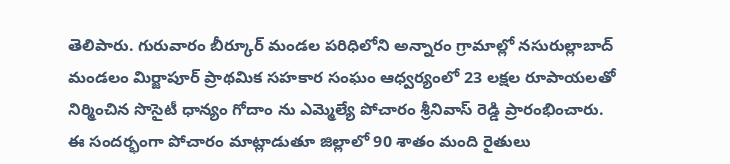తెలిపారు. గురువారం బీర్కూర్ మండల పరిధిలోని అన్నారం గ్రామాల్లో నసురుల్లాబాద్ మండలం మిర్జాపూర్ ప్రాథమిక సహకార సంఘం ఆధ్వర్యంలో 23 లక్షల రూపాయలతో నిర్మించిన సొసైటీ ధాన్యం గోదాం ను ఎమ్మెల్యే పోచారం శ్రీనివాస్ రెడ్డి ప్రారంభించారు. ఈ సందర్భంగా పోచారం మాట్లాడుతూ జిల్లాలో 90 శాతం మంది రైతులు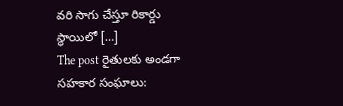వరి సాగు చేస్తూ రికార్డు స్థాయిలో […]
The post రైతులకు అండగా సహకార సంఘాలు: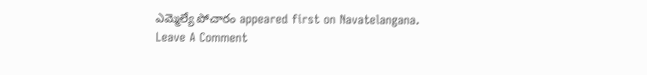ఎమ్మెల్యే పోచారం appeared first on Navatelangana.
Leave A Comment